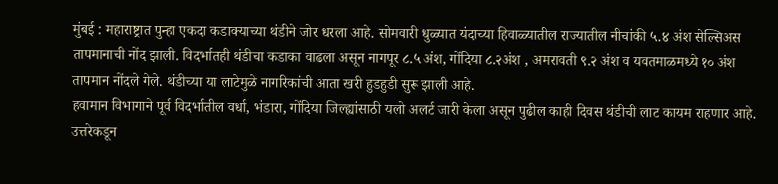मुंबई : महाराष्ट्रात पुन्हा एकदा कडाक्याच्या थंडीने जोर धरला आहे. सोमवारी धुळ्यात यंदाच्या हिवाळ्यातील राज्यातील नीचांकी ५.४ अंश सेल्सिअस तापमानाची नोंद झाली. विदर्भातही थंडीचा कडाका वाढला असून नागपूर ८.५ अंश, गोंदिया ८.२अंश , अमरावती ९.२ अंश व यवतमाळमध्ये १० अंश तापमान नोंदले गेले. थंडीच्या या लाटेमुळे नागरिकांची आता खरी हुडहुडी सुरू झाली आहे.
हवामान विभागाने पूर्व विदर्भातील वर्धा, भंडारा, गोंदिया जिल्ह्यांसाठी यलो अलर्ट जारी केला असून पुढील काही दिवस थंडीची लाट कायम राहणार आहे. उत्तरेकडून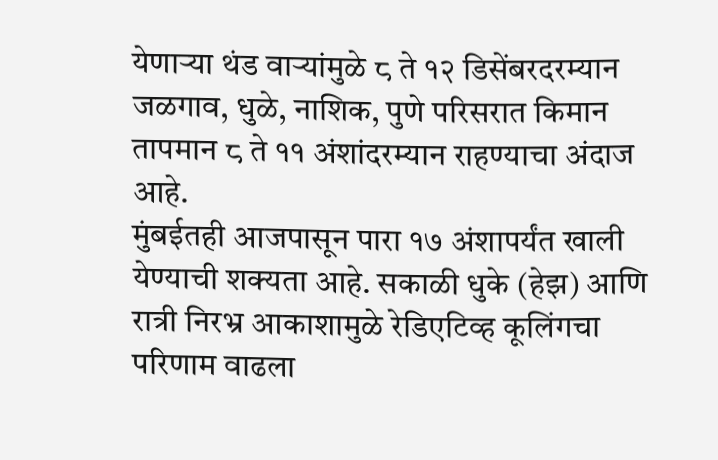येणाऱ्या थंड वाऱ्यांमुळे ८ ते १२ डिसेंबरदरम्यान जळगाव, धुळे, नाशिक, पुणे परिसरात किमान तापमान ८ ते ११ अंशांदरम्यान राहण्याचा अंदाज आहे.
मुंबईतही आजपासून पारा १७ अंशापर्यंत खाली येण्याची शक्यता आहे. सकाळी धुके (हेझ) आणि रात्री निरभ्र आकाशामुळे रेडिएटिव्ह कूलिंगचा परिणाम वाढला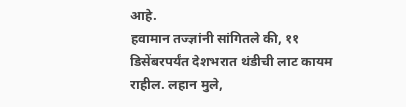आहे.
हवामान तज्ज्ञांनी सांगितले की, ११ डिसेंबरपर्यंत देशभरात थंडीची लाट कायम राहील. लहान मुले,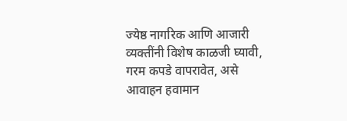ज्येष्ठ नागरिक आणि आजारी व्यक्तींनी विशेष काळजी घ्यावी, गरम कपडे वापरावेत, असे आवाहन हवामान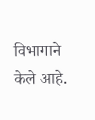विभागाने केले आहे.